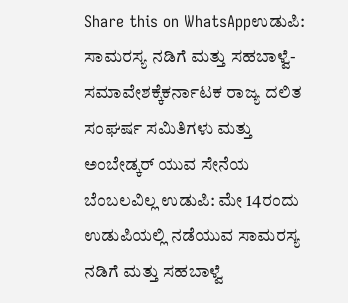Share this on WhatsAppಉಡುಪಿ: ಸಾಮರಸ್ಯ ನಡಿಗೆ ಮತ್ತು ಸಹಬಾಳ್ವೆ-ಸಮಾವೇಶಕ್ಕೆಕರ್ನಾಟಕ ರಾಜ್ಯ ದಲಿತ ಸಂಘರ್ಷ ಸಮಿತಿಗಳು ಮತ್ತು ಅಂಬೇಡ್ಕರ್ ಯುವ ಸೇನೆಯ ಬೆಂಬಲವಿಲ್ಲ ಉಡುಪಿ: ಮೇ 14ರಂದು ಉಡುಪಿಯಲ್ಲಿ ನಡೆಯುವ ಸಾಮರಸ್ಯ ನಡಿಗೆ ಮತ್ತು ಸಹಬಾಳ್ವೆ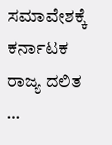ಸಮಾವೇಶಕ್ಕೆ ಕರ್ನಾಟಕ ರಾಜ್ಯ ದಲಿತ …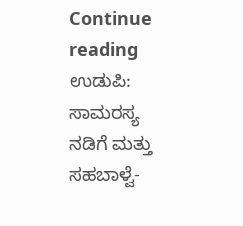Continue reading ಉಡುಪಿ: ಸಾಮರಸ್ಯ ನಡಿಗೆ ಮತ್ತು ಸಹಬಾಳ್ವೆ-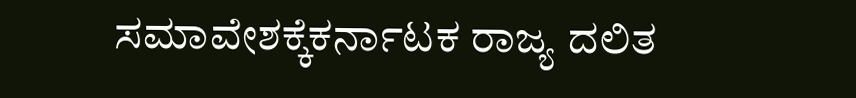ಸಮಾವೇಶಕ್ಕೆಕರ್ನಾಟಕ ರಾಜ್ಯ ದಲಿತ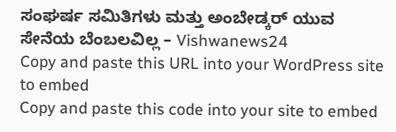ಸಂಘರ್ಷ ಸಮಿತಿಗಳು ಮತ್ತು ಅಂಬೇಡ್ಕರ್ ಯುವ ಸೇನೆಯ ಬೆಂಬಲವಿಲ್ಲ – Vishwanews24
Copy and paste this URL into your WordPress site to embed
Copy and paste this code into your site to embed